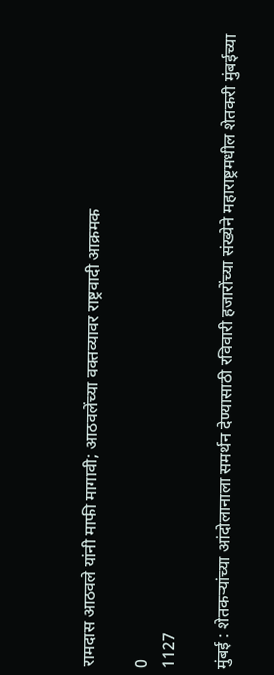रामदास आठवले यांनी माफी मागावी; आठवलेंच्या वक्तव्यावर राष्ट्रवादी आक्रमक

0
1127

मुंबई : शेतकऱ्यांच्या आंदोलानाला समर्थन देण्यासाठी रविवारी हजारोंच्या संख्येने महाराष्ट्रमधील शेतकरी मुंबईच्या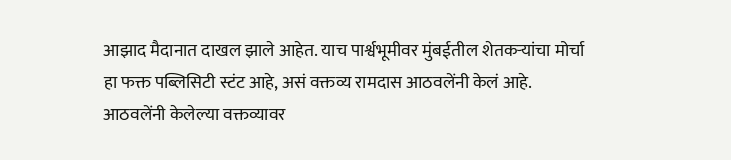आझाद मैदानात दाखल झाले आहेत. याच पार्श्वभूमीवर मुंबईतील शेतकऱ्यांचा मोर्चा हा फक्त पब्लिसिटी स्टंट आहे, असं वक्तव्य रामदास आठवलेंनी केलं आहे. आठवलेंनी केलेल्या वक्तव्यावर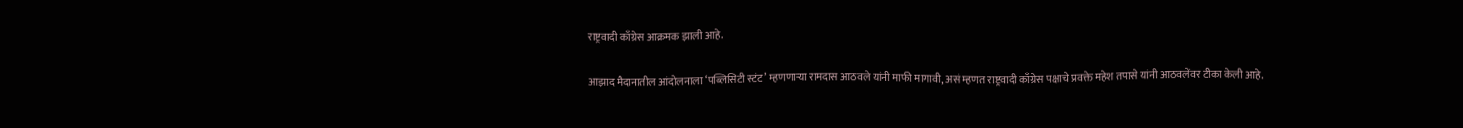राष्ट्रवादी काँग्रेस आक्रमक झाली आहे.

आझाद मैदानातील आंदोलनाला ‘पब्लिसिटी स्टंट’ म्हणणाऱ्या रामदास आठवले यांनी माफी मागावी, असं म्हणत राष्ट्रवादी काँग्रेस पक्षाचे प्रवक्ते महेश तपासे यांनी आठवलेंवर टीका केली आहे.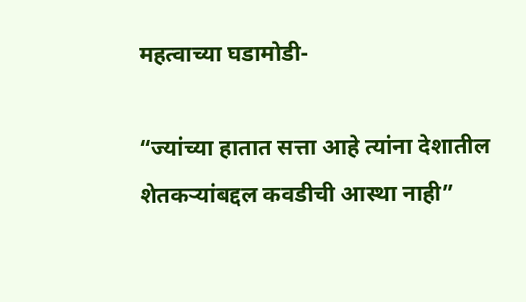महत्वाच्या घडामोडी-

“ज्यांच्या हातात सत्ता आहे त्यांना देशातील शेतकऱ्यांबद्दल कवडीची आस्था नाही”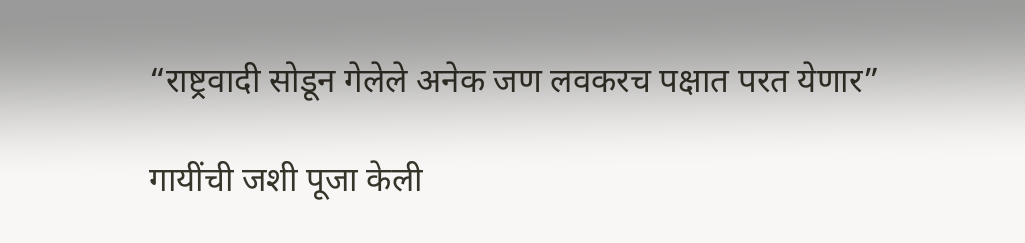“राष्ट्रवादी सोडून गेलेले अनेक जण लवकरच पक्षात परत येणार”

गायींची जशी पूजा केली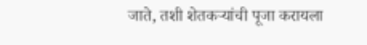जाते, तशी शेतकऱ्यांची पूजा करायला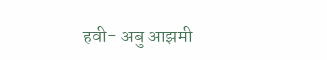हवी- अबु आझमी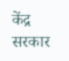केंद्र सरकार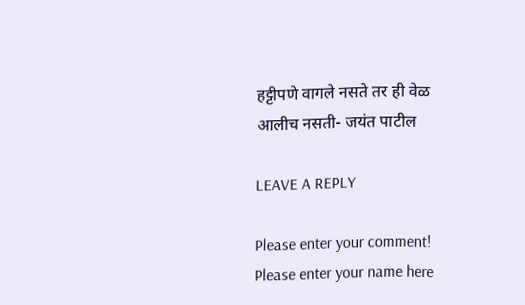हट्टीपणे वागले नसते तर ही वेळ आलीच नसती- जयंत पाटील

LEAVE A REPLY

Please enter your comment!
Please enter your name here